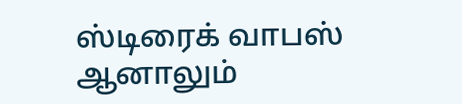ஸ்டிரைக் வாபஸ் ஆனாலும்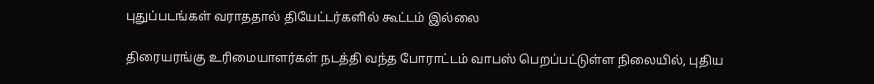புதுப்படங்கள் வராததால் தியேட்டர்களில் கூட்டம் இல்லை

திரையரங்கு உரிமையாளர்கள் நடத்தி வந்த போராட்டம் வாபஸ் பெறப்பட்டுள்ள நிலையில், புதிய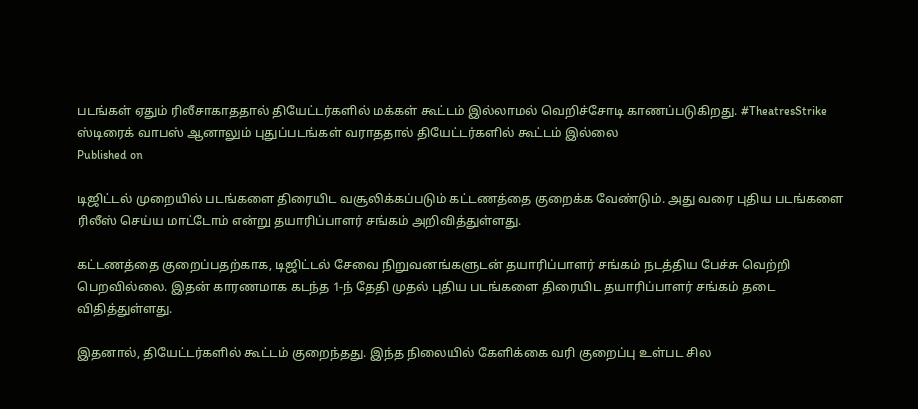படங்கள் ஏதும் ரிலீசாகாததால் தியேட்டர்களில் மக்கள் கூட்டம் இல்லாமல் வெறிச்சோடி காணப்படுகிறது. #TheatresStrike
ஸ்டிரைக் வாபஸ் ஆனாலும் புதுப்படங்கள் வராததால் தியேட்டர்களில் கூட்டம் இல்லை
Published on

டிஜிட்டல் முறையில் படங்களை திரையிட வசூலிக்கப்படும் கட்டணத்தை குறைக்க வேண்டும். அது வரை புதிய படங்களை ரிலீஸ் செய்ய மாட்டோம் என்று தயாரிப்பாளர் சங்கம் அறிவித்துள்ளது.

கட்டணத்தை குறைப்பதற்காக, டிஜிட்டல் சேவை நிறுவனங்களுடன் தயாரிப்பாளர் சங்கம் நடத்திய பேச்சு வெற்றி பெறவில்லை. இதன் காரணமாக கடந்த 1-ந் தேதி முதல் புதிய படங்களை திரையிட தயாரிப்பாளர் சங்கம் தடை விதித்துள்ளது.

இதனால், தியேட்டர்களில் கூட்டம் குறைந்தது. இந்த நிலையில் கேளிக்கை வரி குறைப்பு உள்பட சில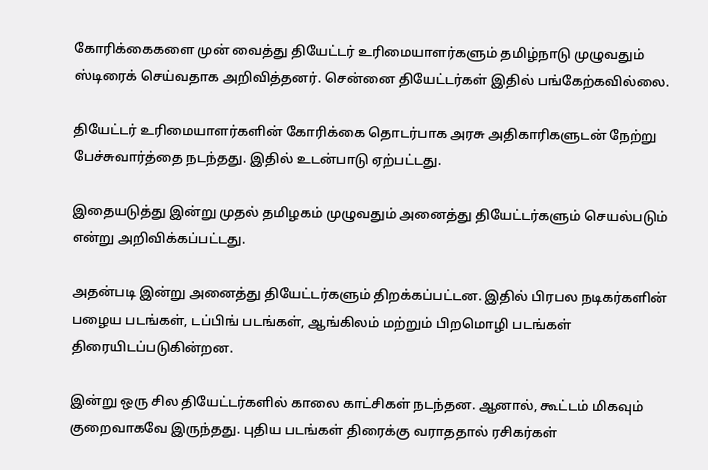கோரிக்கைகளை முன் வைத்து தியேட்டர் உரிமையாளர்களும் தமிழ்நாடு முழுவதும் ஸ்டிரைக் செய்வதாக அறிவித்தனர். சென்னை தியேட்டர்கள் இதில் பங்கேற்கவில்லை.

தியேட்டர் உரிமையாளர்களின் கோரிக்கை தொடர்பாக அரசு அதிகாரிகளுடன் நேற்று பேச்சுவார்த்தை நடந்தது. இதில் உடன்பாடு ஏற்பட்டது.

இதையடுத்து இன்று முதல் தமிழகம் முழுவதும் அனைத்து தியேட்டர்களும் செயல்படும் என்று அறிவிக்கப்பட்டது.

அதன்படி இன்று அனைத்து தியேட்டர்களும் திறக்கப்பட்டன. இதில் பிரபல நடிகர்களின் பழைய படங்கள், டப்பிங் படங்கள், ஆங்கிலம் மற்றும் பிறமொழி படங்கள் திரையிடப்படுகின்றன.

இன்று ஒரு சில தியேட்டர்களில் காலை காட்சிகள் நடந்தன. ஆனால், கூட்டம் மிகவும் குறைவாகவே இருந்தது. புதிய படங்கள் திரைக்கு வராததால் ரசிகர்கள்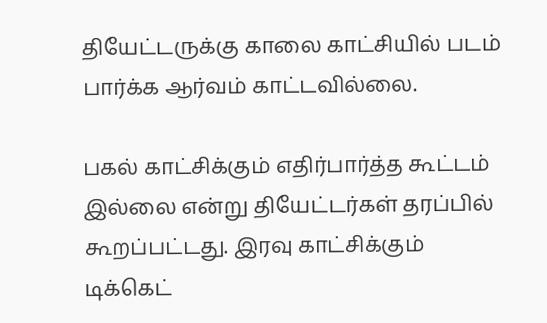தியேட்டருக்கு காலை காட்சியில் படம் பார்க்க ஆர்வம் காட்டவில்லை.

பகல் காட்சிக்கும் எதிர்பார்த்த கூட்டம் இல்லை என்று தியேட்டர்கள் தரப்பில் கூறப்பட்டது. இரவு காட்சிக்கும் டிக்கெட்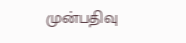முன்பதிவு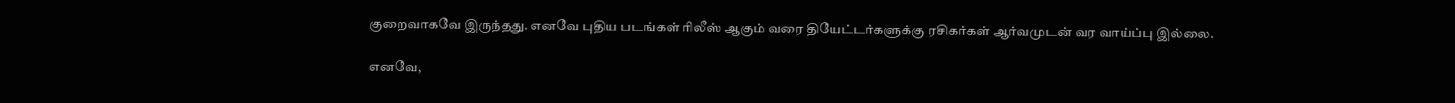குறைவாகவே இருந்தது. எனவே புதிய படங்கள் ரிலீஸ் ஆகும் வரை தியேட்டர்களுக்கு ரசிகர்கள் ஆர்வமுடன் வர வாய்ப்பு இல்லை.

எனவே,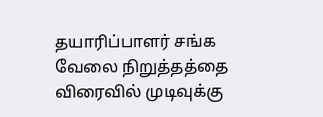தயாரிப்பாளர் சங்க வேலை நிறுத்தத்தை விரைவில் முடிவுக்கு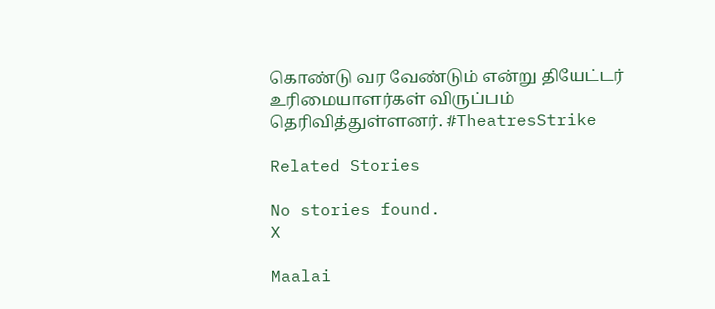கொண்டு வர வேண்டும் என்று தியேட்டர் உரிமையாளர்கள் விருப்பம் தெரிவித்துள்ளனர். #TheatresStrike

Related Stories

No stories found.
X

Maalai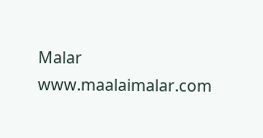Malar
www.maalaimalar.com